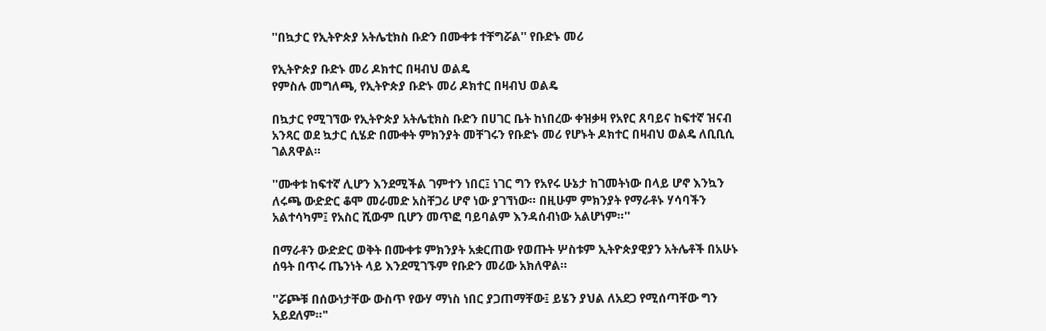''በኳታር የኢትዮጵያ አትሌቲክስ ቡድን በሙቀቱ ተቸግሯል'' የቡድኑ መሪ

የኢትዮጵያ ቡድኑ መሪ ዶክተር በዛብህ ወልዴ
የምስሉ መግለጫ, የኢትዮጵያ ቡድኑ መሪ ዶክተር በዛብህ ወልዴ

በኳታር የሚገኘው የኢትዮጵያ አትሌቲክስ ቡድን በሀገር ቤት ከነበረው ቀዝቃዛ የአየር ጸባይና ከፍተኛ ዝናብ አንጻር ወደ ኳታር ሲሄድ በሙቀት ምክንያት መቸገሩን የቡድኑ መሪ የሆኑት ዶክተር በዛብህ ወልዴ ለቢቢሲ ገልጸዋል።

''ሙቀቱ ከፍተኛ ሊሆን እንደሚችል ገምተን ነበር፤ ነገር ግን የአየሩ ሁኔታ ከገመትነው በላይ ሆኖ እንኳን ለሩጫ ውድድር ቆሞ መራመድ አስቸጋሪ ሆኖ ነው ያገኘነው። በዚሁም ምክንያት የማራቶኑ ሃሳባችን አልተሳካም፤ የአስር ሺውም ቢሆን መጥፎ ባይባልም እንዳሰብነው አልሆነም።''

በማራቶን ውድድር ወቅት በሙቀቱ ምክንያት አቋርጠው የወጡት ሦስቱም ኢትዮጵያዊያን አትሌቶች በአሁኑ ሰዓት በጥሩ ጤንነት ላይ እንደሚገኙም የቡድን መሪው አክለዋል።

''ሯጮቹ በሰውነታቸው ውስጥ የውሃ ማነስ ነበር ያጋጠማቸው፤ ይሄን ያህል ለአደጋ የሚሰጣቸው ግን አይደለም።"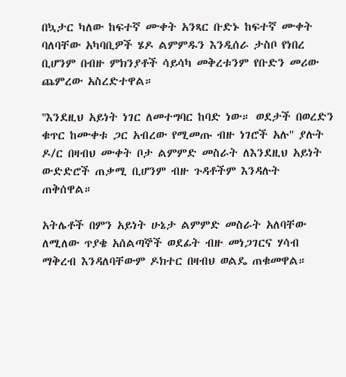በኳታር ካለው ከፍተኛ ሙቀት አንጻር ቡድኑ ከፍተኛ ሙቀት ባለባቸው አካባቢዎች ሄዶ ልምምዱን እንዲሰራ ታስቦ የነበረ ቢሆንም በብዙ ምክንያቶች ሳይሳካ መቅረቱንም የቡድን መሪው ጨምረው አስረድተዋል።

''እንደዚህ አይነት ነገር ለመተግባር ከባድ ነው። ወደታች በወረድን ቁጥር ከሙቀቱ ጋር አብረው የሚመጡ ብዙ ነገሮች አሉ" ያሉት ዶ/ር በዛብህ ሙቀት ቦታ ልምምድ መስራት ለእንደዚህ አይነት ውድድሮች ጠቃሚ ቢሆንም ብዙ ጉዳቶችም እንዳሉት ጠቅሰዋል።

አትሌቶች በምን አይነት ሁኔታ ልምምድ መስራት አለባቸው ለሚለው ጥያቄ አሰልጣኞች ወደፊት ብዙ መነጋገርና ሃሳብ ማቅረብ እንዳለባቸውም ዶክተር በዛብህ ወልዴ ጠቁመዋል።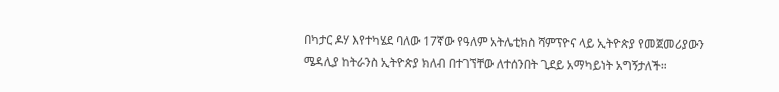በካታር ዶሃ እየተካሄደ ባለው 17ኛው የዓለም አትሌቲክስ ሻምፕዮና ላይ ኢትዮጵያ የመጀመሪያውን ሜዳሊያ ከትራንስ ኢትዮጵያ ክለብ በተገኘቸው ለተሰንበት ጊደይ አማካይነት አግኝታለች።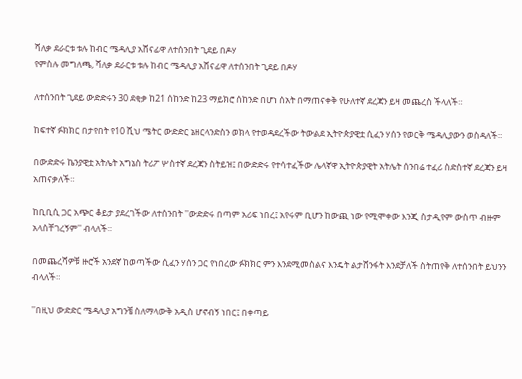ሻለቃ ደራርቱ ቱሉ ከብር ሜዳሊያ አሸናፊዋ ለተሰንበት ጊደይ በዶሃ
የምስሉ መግለጫ, ሻለቃ ደራርቱ ቱሉ ከብር ሜዳሊያ አሸናፊዋ ለተሰንበት ጊደይ በዶሃ

ለተሰንበት ጊደይ ውድድሩን 30 ደቂቃ ከ21 ሰከንድ ከ23 ማይክሮ ሰከንድ በሆነ ሰአት በማጠናቀቅ የሁለተኛ ደረጃን ይዛ መጨረስ ችላለች።

ከፍተኛ ፉክክር በታየበት የ10 ሺህ ሜትር ውድድር ኔዘርላንድስን ወክላ የተወዳደረችው ትውልደ ኢትዮጵያዊቷ ሲፈን ሃሰን የወርቅ ሜዳሊያውን ወስዳለች።

በውድድሩ ኬንያዊቷ አትሌት አግኔስ ትሪፖ ሦስተኛ ደረጃን ስትይዝ፤ በውድድሩ የተሳተፈችው ሌላኛዋ ኢትዮጵያዊት አትሌት ሰንበሬ ተፈሪ ስድስተኛ ደረጃን ይዛ አጠናቃለች።

ከቢቢሲ ጋር አጭር ቆይታ ያደረገችው ለተሰንበት ''ውድድሩ በጣም አሪፍ ነበረ፤ አየሩም ቢሆን ከውጪ ነው የሚሞቀው እንጂ ስታዲየም ውስጥ ብዙም አላስቸገረኝም'' ብላለች።

በመጨረሻዎቹ ዙሮች አንደኛ ከወጣችው ሲፈን ሃሰን ጋር የነበረው ፉክክር ምን እንደሚመስልና እንዴት ልታሸንፋት እንደቻለች ስትጠየቅ ለተሰንበት ይህንን ብላለች።

''በዚህ ውድድር ሜዳሊያ አግንቼ ስለማላውቅ አዲስ ሆኖብኝ ነበር፤ በቀጣይ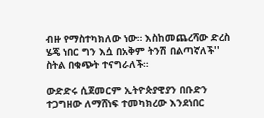ብዙ የማስተካክለው ነው። እስከመጨረሻው ድረስ ሄጄ ነበር ግን እሷ በአቅም ትንሽ በልጣኛለች'' ስትል በቁጭት ተናግራለች።

ውድድሩ ሲጀመርም ኢትዮጵያዊያን በቡድን ተጋግዘው ለማሸነፍ ተመካክረው እንደነበር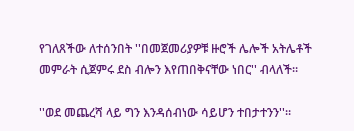የገለጸችው ለተሰንበት ''በመጀመሪያዎቹ ዙሮች ሌሎች አትሌቶች መምራት ሲጀምሩ ደስ ብሎን እየጠበቅናቸው ነበር'' ብላለች።

''ወደ መጨረሻ ላይ ግን እንዳሰብነው ሳይሆን ተበታተንን''።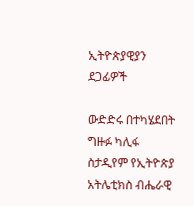ኢትዮጵያዊያን ደጋፊዎች

ውድድሩ በተካሄደበት ግዙፉ ካሊፋ ስታዲየም የኢትዮጵያ አትሌቲክስ ብሔራዊ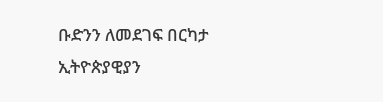ቡድንን ለመደገፍ በርካታ ኢትዮጵያዊያን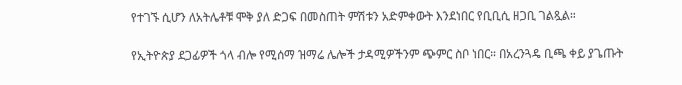የተገኙ ሲሆን ለአትሌቶቹ ሞቅ ያለ ድጋፍ በመስጠት ምሽቱን አድምቀውት እንደነበር የቢቢሲ ዘጋቢ ገልጿል።

የኢትዮጵያ ደጋፊዎች ጎላ ብሎ የሚሰማ ዝማሬ ሌሎች ታዳሚዎችንም ጭምር ስቦ ነበር። በአረንጓዴ ቢጫ ቀይ ያጌጡት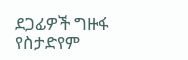ደጋፊዎች ግዙፋ የስታድየም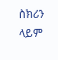ስክሪን ላይም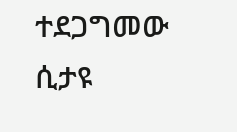ተደጋግመው ሲታዩ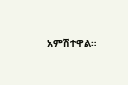አምሽተዋል።